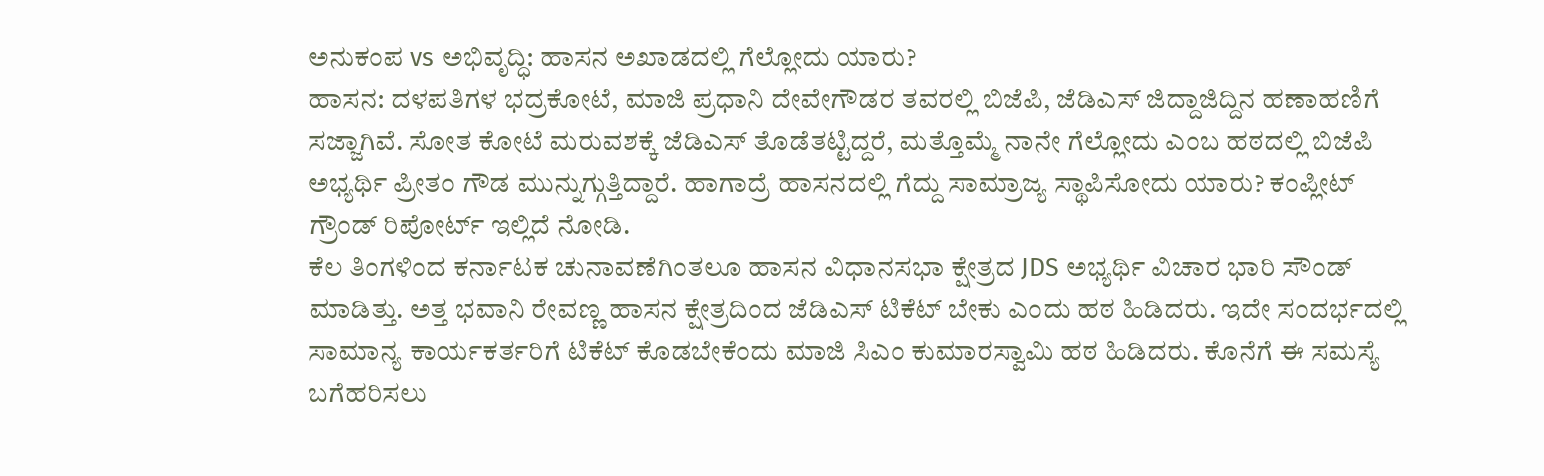ಅನುಕಂಪ vs ಅಭಿವೃದ್ಧಿ: ಹಾಸನ ಅಖಾಡದಲ್ಲಿ ಗೆಲ್ಲೋದು ಯಾರು?
ಹಾಸನ: ದಳಪತಿಗಳ ಭದ್ರಕೋಟೆ, ಮಾಜಿ ಪ್ರಧಾನಿ ದೇವೇಗೌಡರ ತವರಲ್ಲಿ ಬಿಜೆಪಿ, ಜೆಡಿಎಸ್ ಜಿದ್ದಾಜಿದ್ದಿನ ಹಣಾಹಣಿಗೆ ಸಜ್ಜಾಗಿವೆ. ಸೋತ ಕೋಟೆ ಮರುವಶಕ್ಕೆ ಜೆಡಿಎಸ್ ತೊಡೆತಟ್ಟಿದ್ದರೆ, ಮತ್ತೊಮ್ಮೆ ನಾನೇ ಗೆಲ್ಲೋದು ಎಂಬ ಹಠದಲ್ಲಿ ಬಿಜೆಪಿ ಅಭ್ಯರ್ಥಿ ಪ್ರೀತಂ ಗೌಡ ಮುನ್ನುಗ್ಗುತ್ತಿದ್ದಾರೆ. ಹಾಗಾದ್ರೆ ಹಾಸನದಲ್ಲಿ ಗೆದ್ದು ಸಾಮ್ರಾಜ್ಯ ಸ್ಥಾಪಿಸೋದು ಯಾರು? ಕಂಪ್ಲೀಟ್ ಗ್ರೌಂಡ್ ರಿಪೋರ್ಟ್ ಇಲ್ಲಿದೆ ನೋಡಿ.
ಕೆಲ ತಿಂಗಳಿಂದ ಕರ್ನಾಟಕ ಚುನಾವಣೆಗಿಂತಲೂ ಹಾಸನ ವಿಧಾನಸಭಾ ಕ್ಷೇತ್ರದ JDS ಅಭ್ಯರ್ಥಿ ವಿಚಾರ ಭಾರಿ ಸೌಂಡ್ ಮಾಡಿತ್ತು. ಅತ್ತ ಭವಾನಿ ರೇವಣ್ಣ ಹಾಸನ ಕ್ಷೇತ್ರದಿಂದ ಜೆಡಿಎಸ್ ಟಿಕೆಟ್ ಬೇಕು ಎಂದು ಹಠ ಹಿಡಿದರು. ಇದೇ ಸಂದರ್ಭದಲ್ಲಿ ಸಾಮಾನ್ಯ ಕಾರ್ಯಕರ್ತರಿಗೆ ಟಿಕೆಟ್ ಕೊಡಬೇಕೆಂದು ಮಾಜಿ ಸಿಎಂ ಕುಮಾರಸ್ವಾಮಿ ಹಠ ಹಿಡಿದರು. ಕೊನೆಗೆ ಈ ಸಮಸ್ಯೆ ಬಗೆಹರಿಸಲು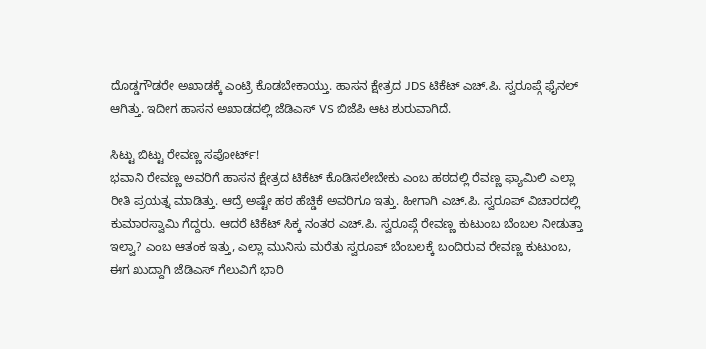ದೊಡ್ಡಗೌಡರೇ ಅಖಾಡಕ್ಕೆ ಎಂಟ್ರಿ ಕೊಡಬೇಕಾಯ್ತು. ಹಾಸನ ಕ್ಷೇತ್ರದ JDS ಟಿಕೆಟ್ ಎಚ್.ಪಿ. ಸ್ವರೂಪ್ಗೆ ಫೈನಲ್ ಆಗಿತ್ತು. ಇದೀಗ ಹಾಸನ ಅಖಾಡದಲ್ಲಿ ಜೆಡಿಎಸ್ VS ಬಿಜೆಪಿ ಆಟ ಶುರುವಾಗಿದೆ.

ಸಿಟ್ಟು ಬಿಟ್ಟು ರೇವಣ್ಣ ಸಪೋರ್ಟ್!
ಭವಾನಿ ರೇವಣ್ಣ ಅವರಿಗೆ ಹಾಸನ ಕ್ಷೇತ್ರದ ಟಿಕೆಟ್ ಕೊಡಿಸಲೇಬೇಕು ಎಂಬ ಹಠದಲ್ಲಿ ರೆವಣ್ಣ ಫ್ಯಾಮಿಲಿ ಎಲ್ಲಾ ರೀತಿ ಪ್ರಯತ್ನ ಮಾಡಿತ್ತು. ಆದ್ರೆ ಅಷ್ಟೇ ಹಠ ಹೆಚ್ಡಿಕೆ ಅವರಿಗೂ ಇತ್ತು. ಹೀಗಾಗಿ ಎಚ್.ಪಿ. ಸ್ವರೂಪ್ ವಿಚಾರದಲ್ಲಿ ಕುಮಾರಸ್ವಾಮಿ ಗೆದ್ದರು. ಆದರೆ ಟಿಕೆಟ್ ಸಿಕ್ಕ ನಂತರ ಎಚ್.ಪಿ. ಸ್ವರೂಪ್ಗೆ ರೇವಣ್ಣ ಕುಟುಂಬ ಬೆಂಬಲ ನೀಡುತ್ತಾ ಇಲ್ವಾ? ಎಂಬ ಆತಂಕ ಇತ್ತು, ಎಲ್ಲಾ ಮುನಿಸು ಮರೆತು ಸ್ವರೂಪ್ ಬೆಂಬಲಕ್ಕೆ ಬಂದಿರುವ ರೇವಣ್ಣ ಕುಟುಂಬ, ಈಗ ಖುದ್ದಾಗಿ ಜೆಡಿಎಸ್ ಗೆಲುವಿಗೆ ಭಾರಿ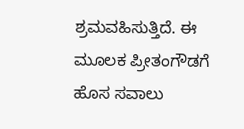ಶ್ರಮವಹಿಸುತ್ತಿದೆ. ಈ ಮೂಲಕ ಪ್ರೀತಂಗೌಡಗೆ ಹೊಸ ಸವಾಲು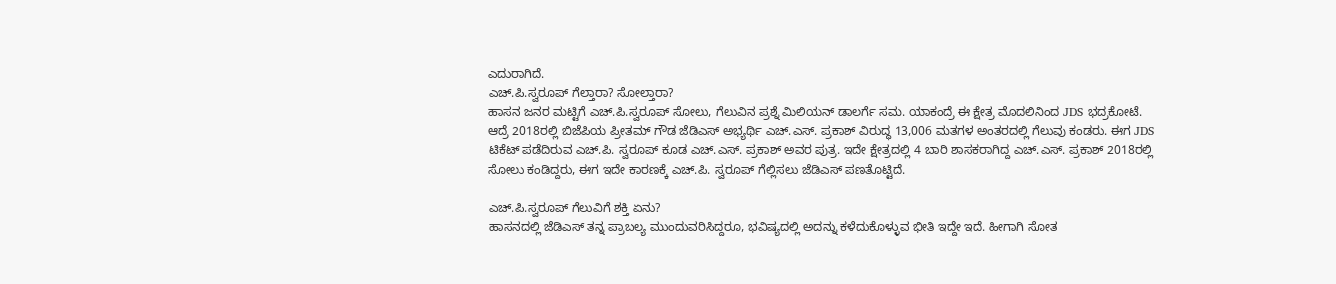ಎದುರಾಗಿದೆ.
ಎಚ್.ಪಿ.ಸ್ವರೂಪ್ ಗೆಲ್ತಾರಾ? ಸೋಲ್ತಾರಾ?
ಹಾಸನ ಜನರ ಮಟ್ಟಿಗೆ ಎಚ್.ಪಿ.ಸ್ವರೂಪ್ ಸೋಲು, ಗೆಲುವಿನ ಪ್ರಶ್ನೆ ಮಿಲಿಯನ್ ಡಾಲರ್ಗೆ ಸಮ. ಯಾಕಂದ್ರೆ ಈ ಕ್ಷೇತ್ರ ಮೊದಲಿನಿಂದ JDS ಭದ್ರಕೋಟೆ. ಆದ್ರೆ 2018ರಲ್ಲಿ ಬಿಜೆಪಿಯ ಪ್ರೀತಮ್ ಗೌಡ ಜೆಡಿಎಸ್ ಅಭ್ಯರ್ಥಿ ಎಚ್.ಎಸ್. ಪ್ರಕಾಶ್ ವಿರುದ್ಧ 13,006 ಮತಗಳ ಅಂತರದಲ್ಲಿ ಗೆಲುವು ಕಂಡರು. ಈಗ JDS ಟಿಕೆಟ್ ಪಡೆದಿರುವ ಎಚ್.ಪಿ. ಸ್ವರೂಪ್ ಕೂಡ ಎಚ್.ಎಸ್. ಪ್ರಕಾಶ್ ಅವರ ಪುತ್ರ. ಇದೇ ಕ್ಷೇತ್ರದಲ್ಲಿ 4 ಬಾರಿ ಶಾಸಕರಾಗಿದ್ದ ಎಚ್.ಎಸ್. ಪ್ರಕಾಶ್ 2018ರಲ್ಲಿ ಸೋಲು ಕಂಡಿದ್ದರು, ಈಗ ಇದೇ ಕಾರಣಕ್ಕೆ ಎಚ್.ಪಿ. ಸ್ವರೂಪ್ ಗೆಲ್ಲಿಸಲು ಜೆಡಿಎಸ್ ಪಣತೊಟ್ಟಿದೆ.

ಎಚ್.ಪಿ.ಸ್ವರೂಪ್ ಗೆಲುವಿಗೆ ಶಕ್ತಿ ಏನು?
ಹಾಸನದಲ್ಲಿ ಜೆಡಿಎಸ್ ತನ್ನ ಪ್ರಾಬಲ್ಯ ಮುಂದುವರಿಸಿದ್ದರೂ, ಭವಿಷ್ಯದಲ್ಲಿ ಅದನ್ನು ಕಳೆದುಕೊಳ್ಳುವ ಭೀತಿ ಇದ್ದೇ ಇದೆ. ಹೀಗಾಗಿ ಸೋತ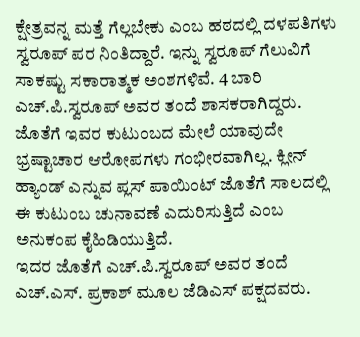ಕ್ಷೇತ್ರವನ್ನ ಮತ್ತೆ ಗೆಲ್ಲಬೇಕು ಎಂಬ ಹಠದಲ್ಲಿ ದಳಪತಿಗಳು ಸ್ವರೂಪ್ ಪರ ನಿಂತಿದ್ದಾರೆ. ಇನ್ನು ಸ್ವರೂಪ್ ಗೆಲುವಿಗೆ ಸಾಕಷ್ಟು ಸಕಾರಾತ್ಮಕ ಅಂಶಗಳಿವೆ. 4 ಬಾರಿ ಎಚ್.ಪಿ.ಸ್ವರೂಪ್ ಅವರ ತಂದೆ ಶಾಸಕರಾಗಿದ್ದರು. ಜೊತೆಗೆ ಇವರ ಕುಟುಂಬದ ಮೇಲೆ ಯಾವುದೇ ಭ್ರಷ್ಟಾಚಾರ ಆರೋಪಗಳು ಗಂಭೀರವಾಗಿಲ್ಲ. ಕ್ಲೀನ್ ಹ್ಯಾಂಡ್ ಎನ್ನುವ ಪ್ಲಸ್ ಪಾಯಿಂಟ್ ಜೊತೆಗೆ ಸಾಲದಲ್ಲಿ ಈ ಕುಟುಂಬ ಚುನಾವಣೆ ಎದುರಿಸುತ್ತಿದೆ ಎಂಬ ಅನುಕಂಪ ಕೈಹಿಡಿಯುತ್ತಿದೆ.
ಇದರ ಜೊತೆಗೆ ಎಚ್.ಪಿ.ಸ್ವರೂಪ್ ಅವರ ತಂದೆ ಎಚ್.ಎಸ್. ಪ್ರಕಾಶ್ ಮೂಲ ಜೆಡಿಎಸ್ ಪಕ್ಷದವರು.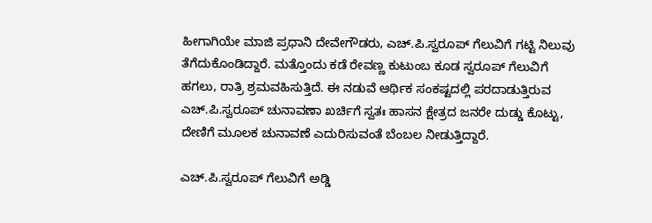ಹೀಗಾಗಿಯೇ ಮಾಜಿ ಪ್ರಧಾನಿ ದೇವೇಗೌಡರು, ಎಚ್.ಪಿ.ಸ್ವರೂಪ್ ಗೆಲುವಿಗೆ ಗಟ್ಟಿ ನಿಲುವು ತೆಗೆದುಕೊಂಡಿದ್ದಾರೆ. ಮತ್ತೊಂದು ಕಡೆ ರೇವಣ್ಣ ಕುಟುಂಬ ಕೂಡ ಸ್ವರೂಪ್ ಗೆಲುವಿಗೆ ಹಗಲು, ರಾತ್ರಿ ಶ್ರಮವಹಿಸುತ್ತಿದೆ. ಈ ನಡುವೆ ಆರ್ಥಿಕ ಸಂಕಷ್ಟದಲ್ಲಿ ಪರದಾಡುತ್ತಿರುವ ಎಚ್.ಪಿ.ಸ್ವರೂಪ್ ಚುನಾವಣಾ ಖರ್ಚಿಗೆ ಸ್ವತಃ ಹಾಸನ ಕ್ಷೇತ್ರದ ಜನರೇ ದುಡ್ಡು ಕೊಟ್ಟು, ದೇಣಿಗೆ ಮೂಲಕ ಚುನಾವಣೆ ಎದುರಿಸುವಂತೆ ಬೆಂಬಲ ನೀಡುತ್ತಿದ್ದಾರೆ.

ಎಚ್.ಪಿ.ಸ್ವರೂಪ್ ಗೆಲುವಿಗೆ ಅಡ್ಡಿ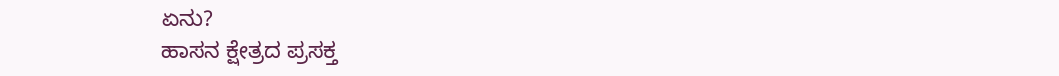ಏನು?
ಹಾಸನ ಕ್ಷೇತ್ರದ ಪ್ರಸಕ್ತ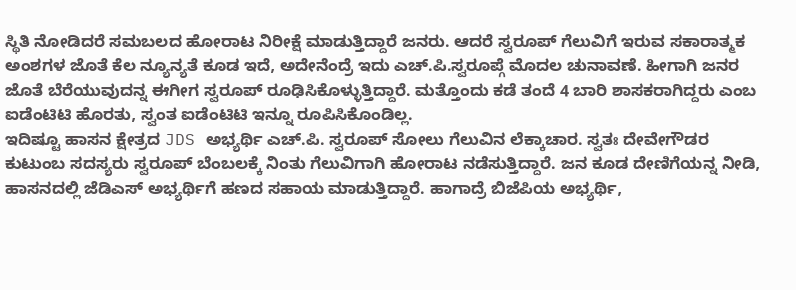ಸ್ಥಿತಿ ನೋಡಿದರೆ ಸಮಬಲದ ಹೋರಾಟ ನಿರೀಕ್ಷೆ ಮಾಡುತ್ತಿದ್ದಾರೆ ಜನರು. ಆದರೆ ಸ್ವರೂಪ್ ಗೆಲುವಿಗೆ ಇರುವ ಸಕಾರಾತ್ಮಕ ಅಂಶಗಳ ಜೊತೆ ಕೆಲ ನ್ಯೂನ್ಯತೆ ಕೂಡ ಇದೆ, ಅದೇನೆಂದ್ರೆ ಇದು ಎಚ್.ಪಿ.ಸ್ವರೂಪ್ಗೆ ಮೊದಲ ಚುನಾವಣೆ. ಹೀಗಾಗಿ ಜನರ ಜೊತೆ ಬೆರೆಯುವುದನ್ನ ಈಗೀಗ ಸ್ವರೂಪ್ ರೂಢಿಸಿಕೊಳ್ಳುತ್ತಿದ್ದಾರೆ. ಮತ್ತೊಂದು ಕಡೆ ತಂದೆ 4 ಬಾರಿ ಶಾಸಕರಾಗಿದ್ದರು ಎಂಬ ಐಡೆಂಟಿಟಿ ಹೊರತು, ಸ್ವಂತ ಐಡೆಂಟಿಟಿ ಇನ್ನೂ ರೂಪಿಸಿಕೊಂಡಿಲ್ಲ.
ಇದಿಷ್ಟೂ ಹಾಸನ ಕ್ಷೇತ್ರದ JDS ಅಭ್ಯರ್ಥಿ ಎಚ್.ಪಿ. ಸ್ವರೂಪ್ ಸೋಲು ಗೆಲುವಿನ ಲೆಕ್ಕಾಚಾರ. ಸ್ವತಃ ದೇವೇಗೌಡರ ಕುಟುಂಬ ಸದಸ್ಯರು ಸ್ವರೂಪ್ ಬೆಂಬಲಕ್ಕೆ ನಿಂತು ಗೆಲುವಿಗಾಗಿ ಹೋರಾಟ ನಡೆಸುತ್ತಿದ್ದಾರೆ. ಜನ ಕೂಡ ದೇಣಿಗೆಯನ್ನ ನೀಡಿ, ಹಾಸನದಲ್ಲಿ ಜೆಡಿಎಸ್ ಅಭ್ಯರ್ಥಿಗೆ ಹಣದ ಸಹಾಯ ಮಾಡುತ್ತಿದ್ದಾರೆ. ಹಾಗಾದ್ರೆ ಬಿಜೆಪಿಯ ಅಭ್ಯರ್ಥಿ,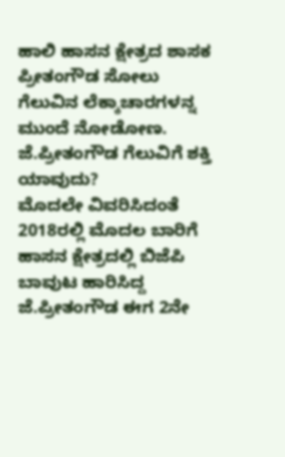ಹಾಲಿ ಹಾಸನ ಕ್ಷೇತ್ರದ ಶಾಸಕ ಪ್ರೀತಂಗೌಡ ಸೋಲು ಗೆಲುವಿನ ಲೆಕ್ಕಾಚಾರಗಳನ್ನ ಮುಂದೆ ನೋಡೋಣ.
ಜೆ.ಪ್ರೀತಂಗೌಡ ಗೆಲುವಿಗೆ ಶಕ್ತಿ ಯಾವುದು?
ಮೊದಲೇ ವಿವರಿಸಿದಂತೆ 2018ರಲ್ಲಿ ಮೊದಲ ಬಾರಿಗೆ ಹಾಸನ ಕ್ಷೇತ್ರದಲ್ಲಿ ಬಿಜೆಪಿ ಬಾವುಟ ಹಾರಿಸಿದ್ದ ಜೆ.ಪ್ರೀತಂಗೌಡ ಈಗ 2ನೇ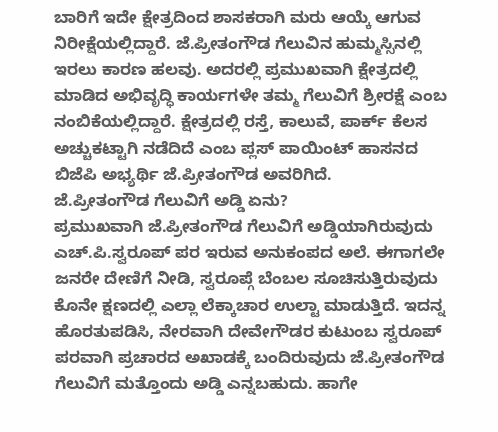ಬಾರಿಗೆ ಇದೇ ಕ್ಷೇತ್ರದಿಂದ ಶಾಸಕರಾಗಿ ಮರು ಆಯ್ಕೆ ಆಗುವ ನಿರೀಕ್ಷೆಯಲ್ಲಿದ್ದಾರೆ. ಜೆ.ಪ್ರೀತಂಗೌಡ ಗೆಲುವಿನ ಹುಮ್ಮಸ್ಸಿನಲ್ಲಿ ಇರಲು ಕಾರಣ ಹಲವು. ಅದರಲ್ಲಿ ಪ್ರಮುಖವಾಗಿ ಕ್ಷೇತ್ರದಲ್ಲಿ ಮಾಡಿದ ಅಭಿವೃದ್ಧಿ ಕಾರ್ಯಗಳೇ ತಮ್ಮ ಗೆಲುವಿಗೆ ಶ್ರೀರಕ್ಷೆ ಎಂಬ ನಂಬಿಕೆಯಲ್ಲಿದ್ದಾರೆ. ಕ್ಷೇತ್ರದಲ್ಲಿ ರಸ್ತೆ, ಕಾಲುವೆ, ಪಾರ್ಕ್ ಕೆಲಸ ಅಚ್ಚುಕಟ್ಟಾಗಿ ನಡೆದಿದೆ ಎಂಬ ಪ್ಲಸ್ ಪಾಯಿಂಟ್ ಹಾಸನದ ಬಿಜೆಪಿ ಅಭ್ಯರ್ಥಿ ಜೆ.ಪ್ರೀತಂಗೌಡ ಅವರಿಗಿದೆ.
ಜೆ.ಪ್ರೀತಂಗೌಡ ಗೆಲುವಿಗೆ ಅಡ್ಡಿ ಏನು?
ಪ್ರಮುಖವಾಗಿ ಜೆ.ಪ್ರೀತಂಗೌಡ ಗೆಲುವಿಗೆ ಅಡ್ಡಿಯಾಗಿರುವುದು ಎಚ್.ಪಿ.ಸ್ವರೂಪ್ ಪರ ಇರುವ ಅನುಕಂಪದ ಅಲೆ. ಈಗಾಗಲೇ ಜನರೇ ದೇಣಿಗೆ ನೀಡಿ, ಸ್ವರೂಪ್ಗೆ ಬೆಂಬಲ ಸೂಚಿಸುತ್ತಿರುವುದು ಕೊನೇ ಕ್ಷಣದಲ್ಲಿ ಎಲ್ಲಾ ಲೆಕ್ಕಾಚಾರ ಉಲ್ಟಾ ಮಾಡುತ್ತಿದೆ. ಇದನ್ನ ಹೊರತುಪಡಿಸಿ, ನೇರವಾಗಿ ದೇವೇಗೌಡರ ಕುಟುಂಬ ಸ್ವರೂಪ್ ಪರವಾಗಿ ಪ್ರಚಾರದ ಅಖಾಡಕ್ಕೆ ಬಂದಿರುವುದು ಜೆ.ಪ್ರೀತಂಗೌಡ ಗೆಲುವಿಗೆ ಮತ್ತೊಂದು ಅಡ್ಡಿ ಎನ್ನಬಹುದು. ಹಾಗೇ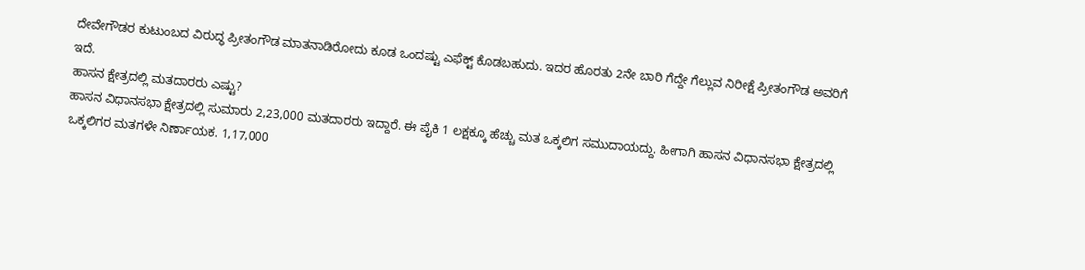ದೇವೇಗೌಡರ ಕುಟುಂಬದ ವಿರುದ್ಧ ಪ್ರೀತಂಗೌಡ ಮಾತನಾಡಿರೋದು ಕೂಡ ಒಂದಷ್ಟು ಎಫೆಕ್ಟ್ ಕೊಡಬಹುದು. ಇದರ ಹೊರತು 2ನೇ ಬಾರಿ ಗೆದ್ದೇ ಗೆಲ್ಲುವ ನಿರೀಕ್ಷೆ ಪ್ರೀತಂಗೌಡ ಅವರಿಗೆ ಇದೆ.
ಹಾಸನ ಕ್ಷೇತ್ರದಲ್ಲಿ ಮತದಾರರು ಎಷ್ಟು?
ಹಾಸನ ವಿಧಾನಸಭಾ ಕ್ಷೇತ್ರದಲ್ಲಿ ಸುಮಾರು 2,23,000 ಮತದಾರರು ಇದ್ದಾರೆ. ಈ ಪೈಕಿ 1 ಲಕ್ಷಕ್ಕೂ ಹೆಚ್ಚು ಮತ ಒಕ್ಕಲಿಗ ಸಮುದಾಯದ್ದು. ಹೀಗಾಗಿ ಹಾಸನ ವಿಧಾನಸಭಾ ಕ್ಷೇತ್ರದಲ್ಲಿ ಒಕ್ಕಲಿಗರ ಮತಗಳೇ ನಿರ್ಣಾಯಕ. 1,17,000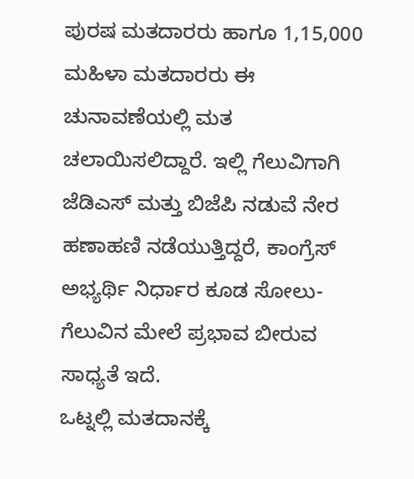ಪುರಷ ಮತದಾರರು ಹಾಗೂ 1,15,000 ಮಹಿಳಾ ಮತದಾರರು ಈ ಚುನಾವಣೆಯಲ್ಲಿ ಮತ ಚಲಾಯಿಸಲಿದ್ದಾರೆ. ಇಲ್ಲಿ ಗೆಲುವಿಗಾಗಿ ಜೆಡಿಎಸ್ ಮತ್ತು ಬಿಜೆಪಿ ನಡುವೆ ನೇರ ಹಣಾಹಣಿ ನಡೆಯುತ್ತಿದ್ದರೆ, ಕಾಂಗ್ರೆಸ್ ಅಭ್ಯರ್ಥಿ ನಿರ್ಧಾರ ಕೂಡ ಸೋಲು-ಗೆಲುವಿನ ಮೇಲೆ ಪ್ರಭಾವ ಬೀರುವ ಸಾಧ್ಯತೆ ಇದೆ.
ಒಟ್ನಲ್ಲಿ ಮತದಾನಕ್ಕೆ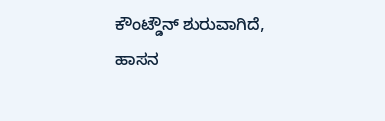ಕೌಂಟ್ಡೌನ್ ಶುರುವಾಗಿದೆ, ಹಾಸನ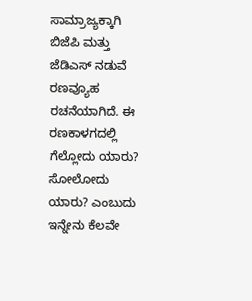ಸಾಮ್ರಾಜ್ಯಕ್ಕಾಗಿ ಬಿಜೆಪಿ ಮತ್ತು ಜೆಡಿಎಸ್ ನಡುವೆ ರಣವ್ಯೂಹ ರಚನೆಯಾಗಿದೆ. ಈ ರಣಕಾಳಗದಲ್ಲಿ ಗೆಲ್ಲೋದು ಯಾರು? ಸೋಲೋದು ಯಾರು? ಎಂಬುದು ಇನ್ನೇನು ಕೆಲವೇ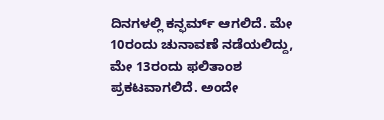ದಿನಗಳಲ್ಲಿ ಕನ್ಫರ್ಮ್ ಆಗಲಿದೆ. ಮೇ 10ರಂದು ಚುನಾವಣೆ ನಡೆಯಲಿದ್ದು, ಮೇ 13ರಂದು ಫಲಿತಾಂಶ ಪ್ರಕಟವಾಗಲಿದೆ. ಅಂದೇ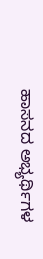ಹಾಸನದ ಅಭ್ಯರ್ಥಿಗಳ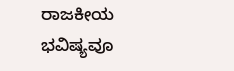ರಾಜಕೀಯ ಭವಿಷ್ಯವೂ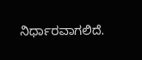ನಿರ್ಧಾರವಾಗಲಿದೆ.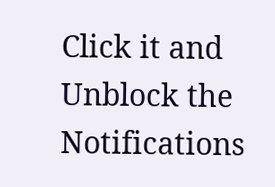Click it and Unblock the Notifications